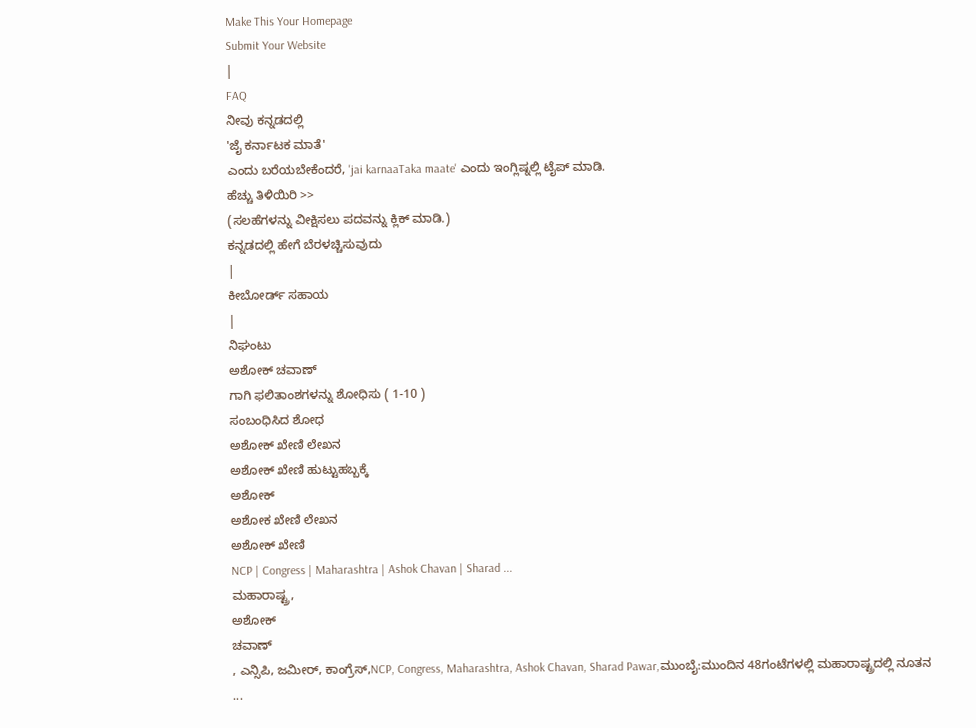Make This Your Homepage
Submit Your Website
|
FAQ
ನೀವು ಕನ್ನಡದಲ್ಲಿ
'ಜೈ ಕರ್ನಾಟಕ ಮಾತೆ'
ಎಂದು ಬರೆಯಬೇಕೆಂದರೆ, 'jai karnaaTaka maate' ಎಂದು ಇಂಗ್ಲಿಷ್ನಲ್ಲಿ ಟೈಪ್ ಮಾಡಿ.
ಹೆಚ್ಚು ತಿಳಿಯಿರಿ >>
(ಸಲಹೆಗಳನ್ನು ವೀಕ್ಷಿಸಲು ಪದವನ್ನು ಕ್ಲಿಕ್ ಮಾಡಿ.)
ಕನ್ನಡದಲ್ಲಿ ಹೇಗೆ ಬೆರಳಚ್ಚಿಸುವುದು
|
ಕೀಬೋರ್ಡ್ ಸಹಾಯ
|
ನಿಘಂಟು
ಅಶೋಕ್ ಚವಾಣ್
ಗಾಗಿ ಫಲಿತಾಂಶಗಳನ್ನು ಶೋಧಿಸು ( 1-10 )
ಸಂಬಂಧಿಸಿದ ಶೋಧ
ಅಶೋಕ್ ಖೇಣಿ ಲೇಖನ
ಅಶೋಕ್ ಖೇಣಿ ಹುಟ್ಟುಹಬ್ಬಕ್ಕೆ
ಅಶೋಕ್
ಅಶೋಕ ಖೇಣಿ ಲೇಖನ
ಅಶೋಕ್ ಖೇಣಿ
NCP | Congress | Maharashtra | Ashok Chavan | Sharad ...
ಮಹಾರಾಷ್ಟ್ರ,
ಅಶೋಕ್
ಚವಾಣ್
, ಎನ್ಸಿಪಿ, ಜಮೀರ್, ಕಾಂಗ್ರೆಸ್,NCP, Congress, Maharashtra, Ashok Chavan, Sharad Pawar,ಮುಂಬೈ:ಮುಂದಿನ 48ಗಂಟೆಗಳಲ್ಲಿ ಮಹಾರಾಷ್ಟ್ರದಲ್ಲಿ ನೂತನ
...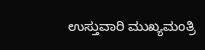ಉಸ್ತುವಾರಿ ಮುಖ್ಯಮಂತ್ರಿ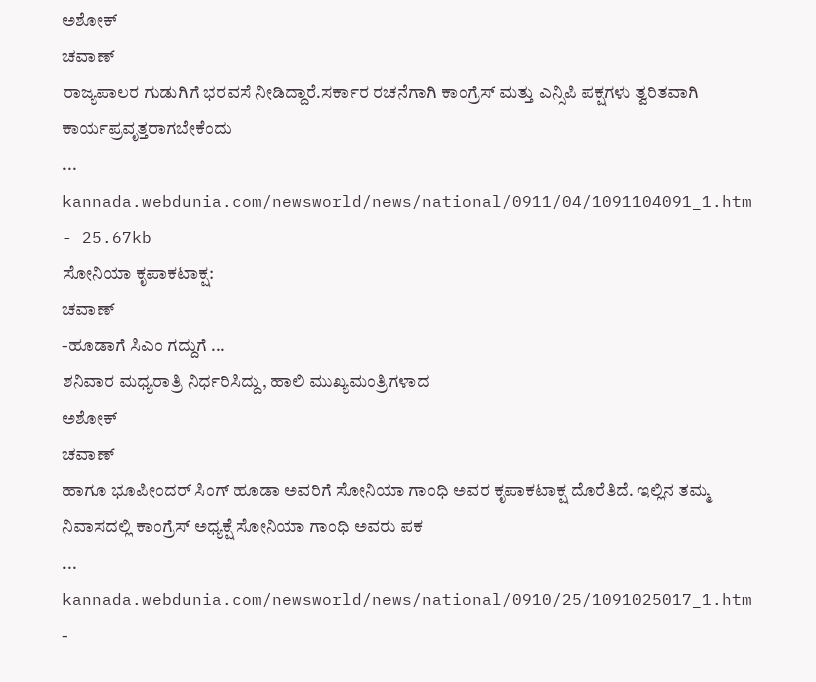ಅಶೋಕ್
ಚವಾಣ್
ರಾಜ್ಯಪಾಲರ ಗುಡುಗಿಗೆ ಭರವಸೆ ನೀಡಿದ್ದಾರೆ.ಸರ್ಕಾರ ರಚನೆಗಾಗಿ ಕಾಂಗ್ರೆಸ್ ಮತ್ತು ಎನ್ಸಿಪಿ ಪಕ್ಷಗಳು ತ್ವರಿತವಾಗಿ ಕಾರ್ಯಪ್ರವೃತ್ತರಾಗಬೇಕೆಂದು
...
kannada.webdunia.com/newsworld/news/national/0911/04/1091104091_1.htm - 25.67kb
ಸೋನಿಯಾ ಕೃಪಾಕಟಾಕ್ಷ:
ಚವಾಣ್
-ಹೂಡಾಗೆ ಸಿಎಂ ಗದ್ದುಗೆ ...
ಶನಿವಾರ ಮಧ್ಯರಾತ್ರಿ ನಿರ್ಧರಿಸಿದ್ದು, ಹಾಲಿ ಮುಖ್ಯಮಂತ್ರಿಗಳಾದ
ಅಶೋಕ್
ಚವಾಣ್
ಹಾಗೂ ಭೂಪೀಂದರ್ ಸಿಂಗ್ ಹೂಡಾ ಅವರಿಗೆ ಸೋನಿಯಾ ಗಾಂಧಿ ಅವರ ಕೃಪಾಕಟಾಕ್ಷ ದೊರೆತಿದೆ. ಇಲ್ಲಿನ ತಮ್ಮ ನಿವಾಸದಲ್ಲಿ ಕಾಂಗ್ರೆಸ್ ಅಧ್ಯಕ್ಷೆ ಸೋನಿಯಾ ಗಾಂಧಿ ಅವರು ಪಕ
...
kannada.webdunia.com/newsworld/news/national/0910/25/1091025017_1.htm -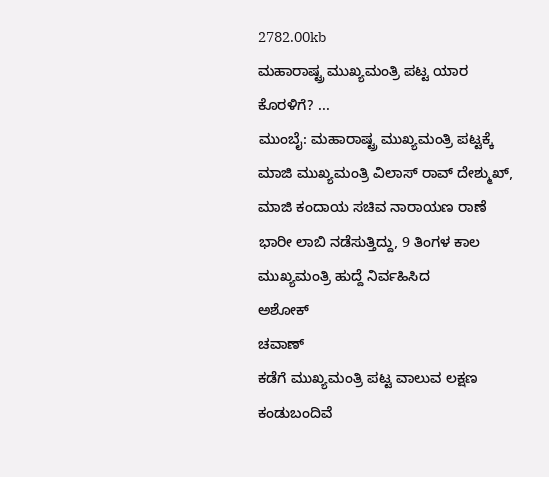2782.00kb
ಮಹಾರಾಷ್ಟ್ರ ಮುಖ್ಯಮಂತ್ರಿ ಪಟ್ಟ ಯಾರ ಕೊರಳಿಗೆ? ...
ಮುಂಬೈ: ಮಹಾರಾಷ್ಟ್ರ ಮುಖ್ಯಮಂತ್ರಿ ಪಟ್ಟಕ್ಕೆ ಮಾಜಿ ಮುಖ್ಯಮಂತ್ರಿ ವಿಲಾಸ್ ರಾವ್ ದೇಶ್ಮುಖ್, ಮಾಜಿ ಕಂದಾಯ ಸಚಿವ ನಾರಾಯಣ ರಾಣೆ ಭಾರೀ ಲಾಬಿ ನಡೆಸುತ್ತಿದ್ದು, 9 ತಿಂಗಳ ಕಾಲ ಮುಖ್ಯಮಂತ್ರಿ ಹುದ್ದೆ ನಿರ್ವಹಿಸಿದ
ಅಶೋಕ್
ಚವಾಣ್
ಕಡೆಗೆ ಮುಖ್ಯಮಂತ್ರಿ ಪಟ್ಟ ವಾಲುವ ಲಕ್ಷಣ ಕಂಡುಬಂದಿವೆ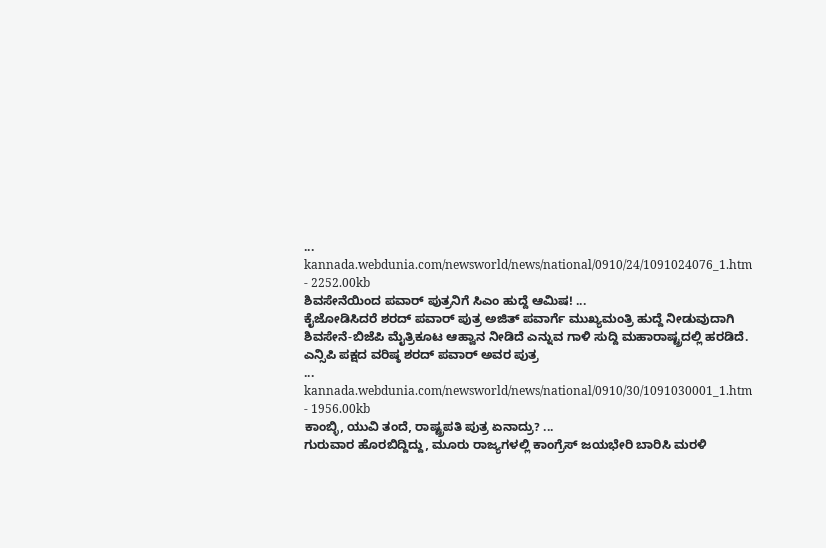...
kannada.webdunia.com/newsworld/news/national/0910/24/1091024076_1.htm - 2252.00kb
ಶಿವಸೇನೆಯಿಂದ ಪವಾರ್ ಪುತ್ರನಿಗೆ ಸಿಎಂ ಹುದ್ದೆ ಆಮಿಷ! ...
ಕೈಜೋಡಿಸಿದರೆ ಶರದ್ ಪವಾರ್ ಪುತ್ರ ಅಜಿತ್ ಪವಾರ್ಗೆ ಮುಖ್ಯಮಂತ್ರಿ ಹುದ್ದೆ ನೀಡುವುದಾಗಿ ಶಿವಸೇನೆ-ಬಿಜೆಪಿ ಮೈತ್ರಿಕೂಟ ಆಹ್ವಾನ ನೀಡಿದೆ ಎನ್ನುವ ಗಾಳಿ ಸುದ್ದಿ ಮಹಾರಾಷ್ಟ್ರದಲ್ಲಿ ಹರಡಿದೆ. ಎನ್ಸಿಪಿ ಪಕ್ಷದ ವರಿಷ್ಠ ಶರದ್ ಪವಾರ್ ಅವರ ಪುತ್ರ
...
kannada.webdunia.com/newsworld/news/national/0910/30/1091030001_1.htm - 1956.00kb
ಕಾಂಬ್ಳಿ, ಯುವಿ ತಂದೆ, ರಾಷ್ಟ್ರಪತಿ ಪುತ್ರ ಏನಾದ್ರು? ...
ಗುರುವಾರ ಹೊರಬಿದ್ದಿದ್ದು, ಮೂರು ರಾಜ್ಯಗಳಲ್ಲಿ ಕಾಂಗ್ರೆಸ್ ಜಯಭೇರಿ ಬಾರಿಸಿ ಮರಳಿ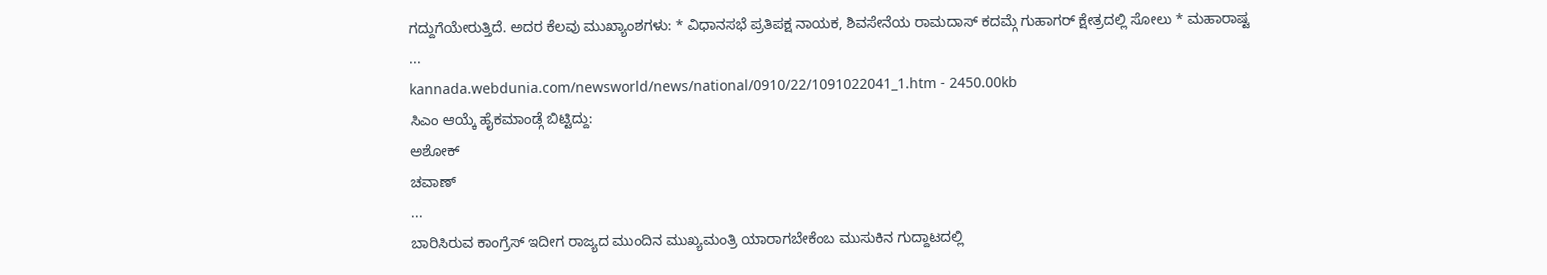ಗದ್ದುಗೆಯೇರುತ್ತಿದೆ. ಅದರ ಕೆಲವು ಮುಖ್ಯಾಂಶಗಳು: * ವಿಧಾನಸಭೆ ಪ್ರತಿಪಕ್ಷ ನಾಯಕ, ಶಿವಸೇನೆಯ ರಾಮದಾಸ್ ಕದಮ್ಗೆ ಗುಹಾಗರ್ ಕ್ಷೇತ್ರದಲ್ಲಿ ಸೋಲು * ಮಹಾರಾಷ್ಟ
...
kannada.webdunia.com/newsworld/news/national/0910/22/1091022041_1.htm - 2450.00kb
ಸಿಎಂ ಆಯ್ಕೆ ಹೈಕಮಾಂಡ್ಗೆ ಬಿಟ್ಟಿದ್ದು:
ಅಶೋಕ್
ಚವಾಣ್
...
ಬಾರಿಸಿರುವ ಕಾಂಗ್ರೆಸ್ ಇದೀಗ ರಾಜ್ಯದ ಮುಂದಿನ ಮುಖ್ಯಮಂತ್ರಿ ಯಾರಾಗಬೇಕೆಂಬ ಮುಸುಕಿನ ಗುದ್ದಾಟದಲ್ಲಿ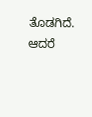ತೊಡಗಿದೆ. ಆದರೆ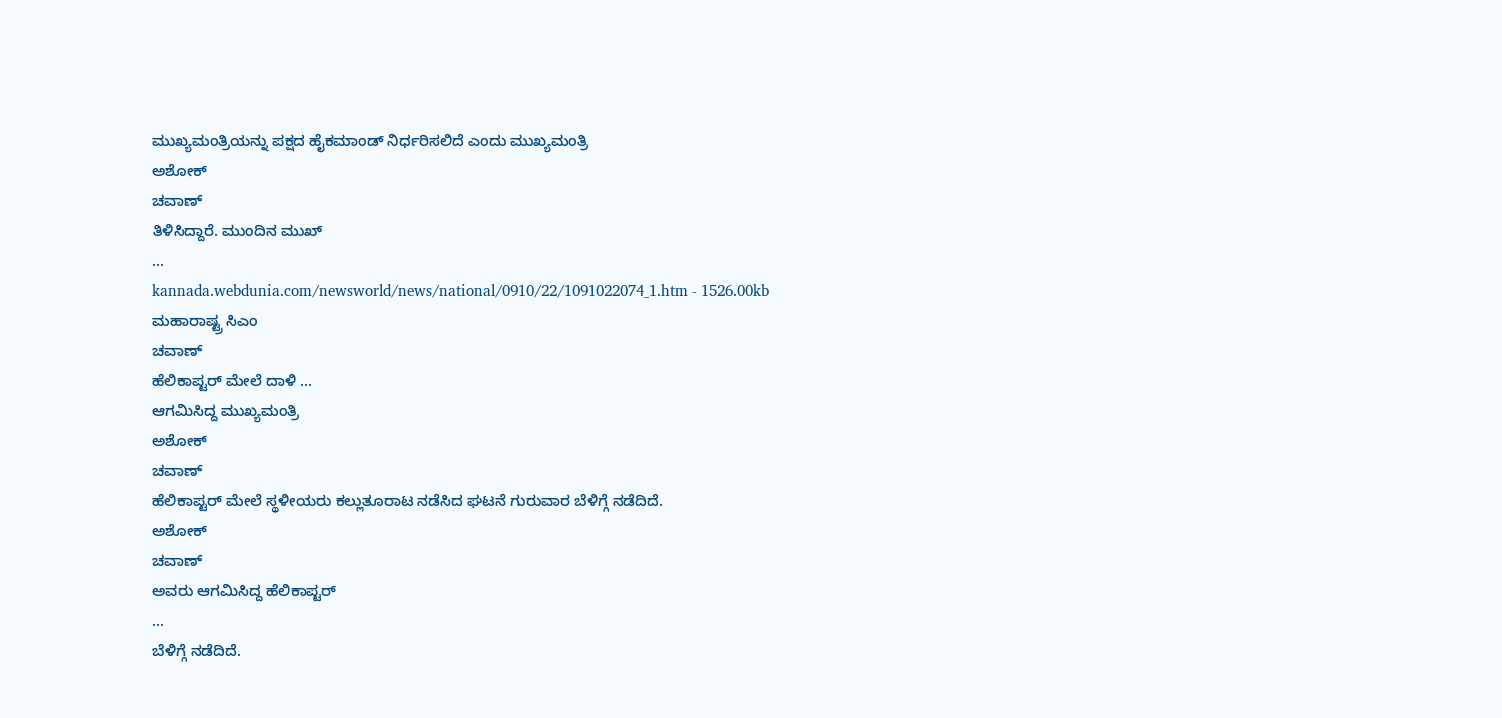ಮುಖ್ಯಮಂತ್ರಿಯನ್ನು ಪಕ್ಷದ ಹೈಕಮಾಂಡ್ ನಿರ್ಧರಿಸಲಿದೆ ಎಂದು ಮುಖ್ಯಮಂತ್ರಿ
ಅಶೋಕ್
ಚವಾಣ್
ತಿಳಿಸಿದ್ದಾರೆ. ಮುಂದಿನ ಮುಖ್
...
kannada.webdunia.com/newsworld/news/national/0910/22/1091022074_1.htm - 1526.00kb
ಮಹಾರಾಷ್ಟ್ರ ಸಿಎಂ
ಚವಾಣ್
ಹೆಲಿಕಾಪ್ಟರ್ ಮೇಲೆ ದಾಳಿ ...
ಆಗಮಿಸಿದ್ದ ಮುಖ್ಯಮಂತ್ರಿ
ಅಶೋಕ್
ಚವಾಣ್
ಹೆಲಿಕಾಪ್ಟರ್ ಮೇಲೆ ಸ್ಥಳೀಯರು ಕಲ್ಲುತೂರಾಟ ನಡೆಸಿದ ಘಟನೆ ಗುರುವಾರ ಬೆಳಿಗ್ಗೆ ನಡೆದಿದೆ.
ಅಶೋಕ್
ಚವಾಣ್
ಅವರು ಆಗಮಿಸಿದ್ದ ಹೆಲಿಕಾಪ್ಟರ್
...
ಬೆಳಿಗ್ಗೆ ನಡೆದಿದೆ.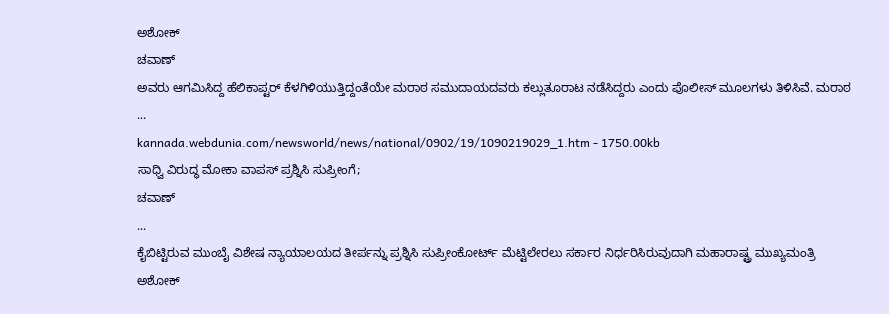ಅಶೋಕ್
ಚವಾಣ್
ಅವರು ಆಗಮಿಸಿದ್ದ ಹೆಲಿಕಾಪ್ಟರ್ ಕೆಳಗಿಳಿಯುತ್ತಿದ್ದಂತೆಯೇ ಮರಾಠ ಸಮುದಾಯದವರು ಕಲ್ಲುತೂರಾಟ ನಡೆಸಿದ್ದರು ಎಂದು ಪೊಲೀಸ್ ಮೂಲಗಳು ತಿಳಿಸಿವೆ. ಮರಾಠ
...
kannada.webdunia.com/newsworld/news/national/0902/19/1090219029_1.htm - 1750.00kb
ಸಾಧ್ವಿ ವಿರುದ್ಧ ಮೋಕಾ ವಾಪಸ್ ಪ್ರಶ್ನಿಸಿ ಸುಪ್ರೀಂಗೆ;
ಚವಾಣ್
...
ಕೈಬಿಟ್ಟಿರುವ ಮುಂಬೈ ವಿಶೇಷ ನ್ಯಾಯಾಲಯದ ತೀರ್ಪನ್ನು ಪ್ರಶ್ನಿಸಿ ಸುಪ್ರೀಂಕೋರ್ಟ್ ಮೆಟ್ಟಿಲೇರಲು ಸರ್ಕಾರ ನಿರ್ಧರಿಸಿರುವುದಾಗಿ ಮಹಾರಾಷ್ಟ್ರ ಮುಖ್ಯಮಂತ್ರಿ
ಅಶೋಕ್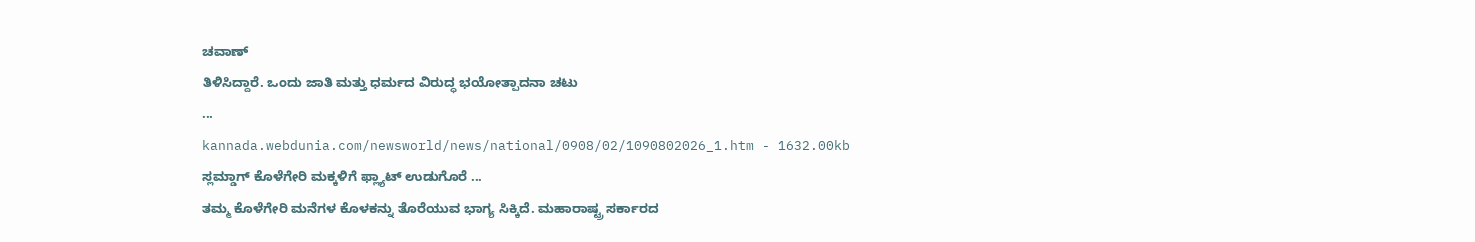ಚವಾಣ್
ತಿಳಿಸಿದ್ದಾರೆ. ಒಂದು ಜಾತಿ ಮತ್ತು ಧರ್ಮದ ವಿರುದ್ಧ ಭಯೋತ್ಪಾದನಾ ಚಟು
...
kannada.webdunia.com/newsworld/news/national/0908/02/1090802026_1.htm - 1632.00kb
ಸ್ಲಮ್ಡಾಗ್ ಕೊಳೆಗೇರಿ ಮಕ್ಕಳಿಗೆ ಫ್ಲ್ಯಾಟ್ ಉಡುಗೊರೆ ...
ತಮ್ಮ ಕೊಳೆಗೇರಿ ಮನೆಗಳ ಕೊಳಕನ್ನು ತೊರೆಯುವ ಭಾಗ್ಯ ಸಿಕ್ಕಿದೆ. ಮಹಾರಾಷ್ಟ್ರ ಸರ್ಕಾರದ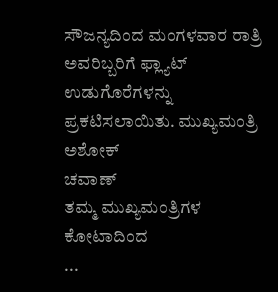ಸೌಜನ್ಯದಿಂದ ಮಂಗಳವಾರ ರಾತ್ರಿ ಅವರಿಬ್ಬರಿಗೆ ಫ್ಲ್ಯಾಟ್ ಉಡುಗೊರೆಗಳನ್ನು ಪ್ರಕಟಿಸಲಾಯಿತು. ಮುಖ್ಯಮಂತ್ರಿ
ಅಶೋಕ್
ಚವಾಣ್
ತಮ್ಮ ಮುಖ್ಯಮಂತ್ರಿಗಳ ಕೋಟಾದಿಂದ
...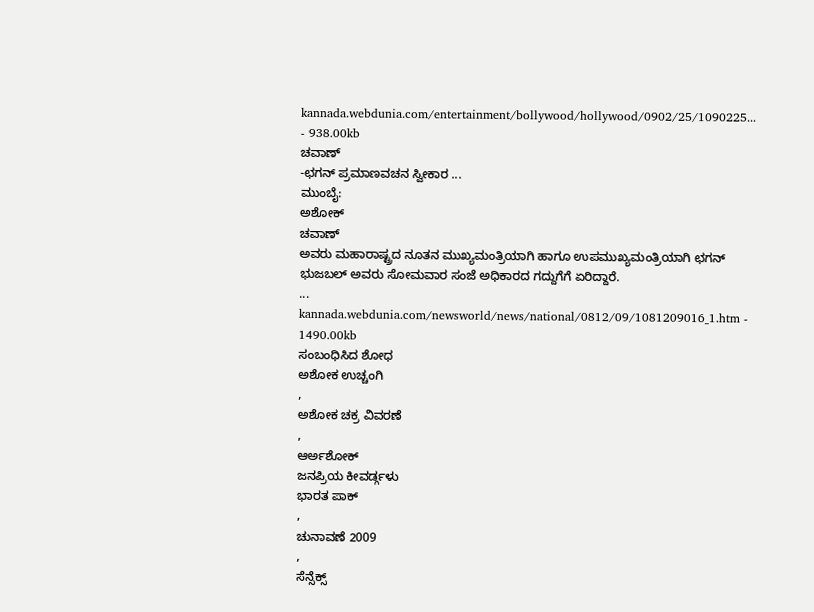kannada.webdunia.com/entertainment/bollywood/hollywood/0902/25/1090225... - 938.00kb
ಚವಾಣ್
-ಛಗನ್ ಪ್ರಮಾಣವಚನ ಸ್ವೀಕಾರ ...
ಮುಂಬೈ:
ಅಶೋಕ್
ಚವಾಣ್
ಅವರು ಮಹಾರಾಷ್ಟ್ರದ ನೂತನ ಮುಖ್ಯಮಂತ್ರಿಯಾಗಿ ಹಾಗೂ ಉಪಮುಖ್ಯಮಂತ್ರಿಯಾಗಿ ಛಗನ್ ಭುಜಬಲ್ ಅವರು ಸೋಮವಾರ ಸಂಜೆ ಅಧಿಕಾರದ ಗದ್ದುಗೆಗೆ ಏರಿದ್ದಾರೆ.
...
kannada.webdunia.com/newsworld/news/national/0812/09/1081209016_1.htm - 1490.00kb
ಸಂಬಂಧಿಸಿದ ಶೋಧ
ಅಶೋಕ ಉಚ್ಚಂಗಿ
,
ಅಶೋಕ ಚಕ್ರ ವಿವರಣೆ
,
ಆರ್ಅಶೋಕ್
ಜನಪ್ರಿಯ ಕೀವರ್ಡ್ಗಳು
ಭಾರತ ಪಾಕ್
,
ಚುನಾವಣೆ 2009
,
ಸೆನ್ಸೆಕ್ಸ್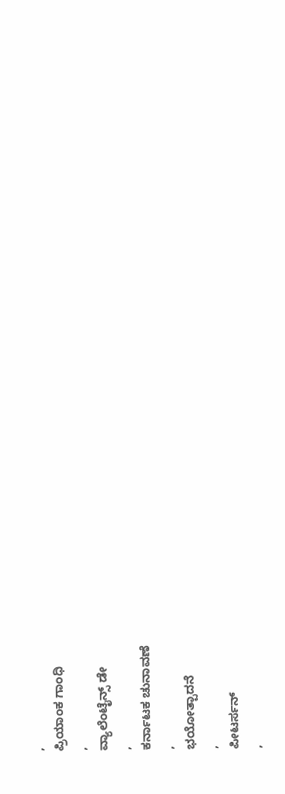,
ಪ್ರಿಯಾಂಕ ಗಾಂಧಿ
,
ವ್ಯಾಲೆಂಟೈನ್ಸ್ ಡೇ
,
ಕರ್ನಾಟಕ ಚುನಾವಣೆ
,
ಭಯೋತ್ಪಾದನೆ
,
ಪೀಟರ್ಸನ್
,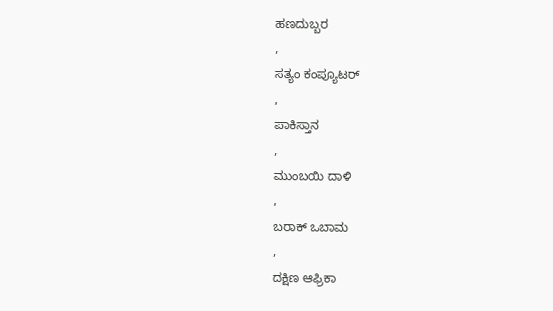ಹಣದುಬ್ಬರ
,
ಸತ್ಯಂ ಕಂಪ್ಯೂಟರ್
,
ಪಾಕಿಸ್ತಾನ
,
ಮುಂಬಯಿ ದಾಳಿ
,
ಬರಾಕ್ ಒಬಾಮ
,
ದಕ್ಷಿಣ ಆಫ್ರಿಕಾ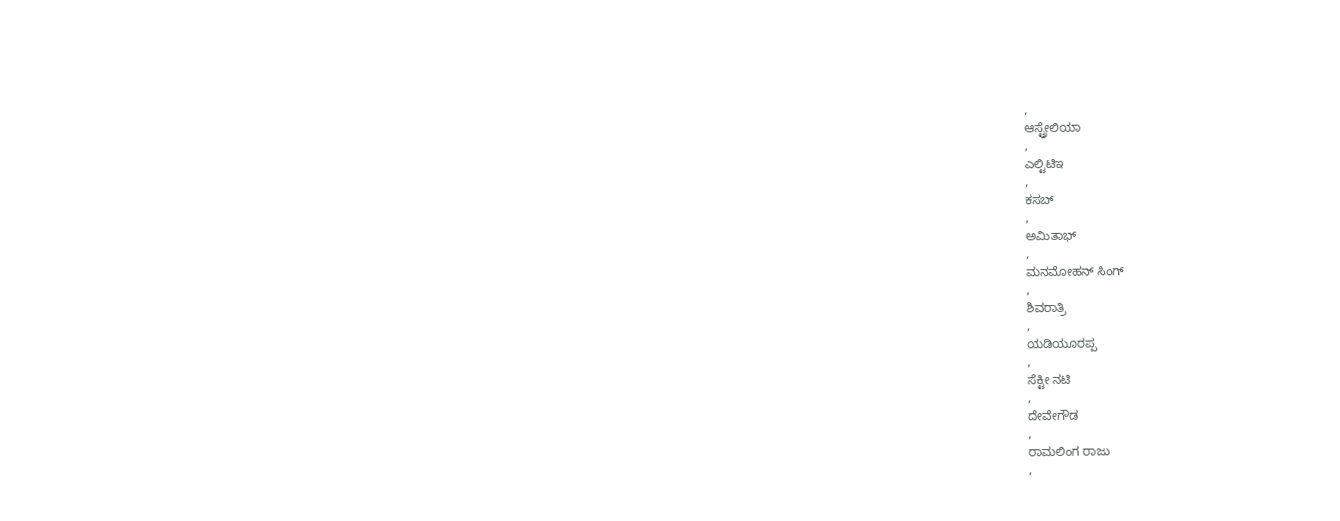,
ಆಸ್ಟ್ರೇಲಿಯಾ
,
ಎಲ್ಟಿಟಿಇ
,
ಕಸಬ್
,
ಅಮಿತಾಭ್
,
ಮನಮೋಹನ್ ಸಿಂಗ್
,
ಶಿವರಾತ್ರಿ
,
ಯಡಿಯೂರಪ್ಪ
,
ಸೆಕ್ಟೀ ನಟಿ
,
ದೇವೇಗೌಡ
,
ರಾಮಲಿಂಗ ರಾಜು
,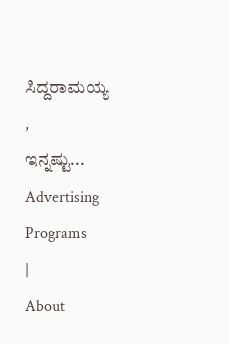ಸಿದ್ದರಾಮಯ್ಯ
,
ಇನ್ನಷ್ಟು...
Advertising Programs
|
About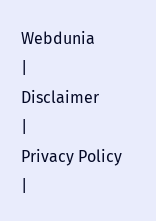Webdunia
|
Disclaimer
|
Privacy Policy
|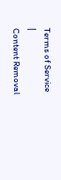Terms of Service
|
Content Removal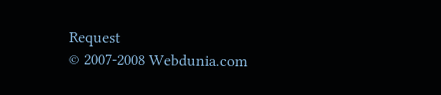Request
© 2007-2008 Webdunia.com